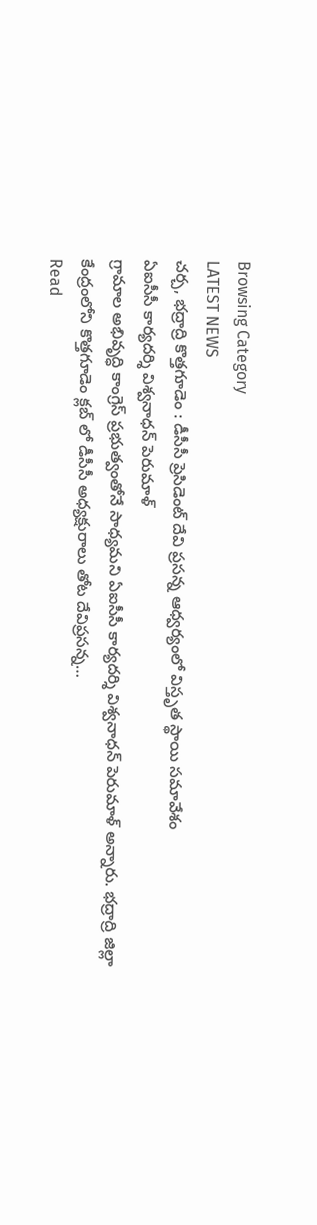Browsing Category
LATEST NEWS
చర్చ, భద్రాద్రి కొత్తగూడెం : డీసీసీ ప్రెసిడెంట్ దేవి ప్రసన్న ఆధ్వర్యంలో విస్తృత స్థాయి సమావేశం
ఏఐసీసీ కార్యదర్శి విశ్వనాధన్ పెరుమాళ్
గ్రామాల అభివృద్ధి కాంగ్రెస్ ప్రభుత్వంతోనే సాధ్యమని ఏఐసీసీ కార్యదర్శి విశ్వనాధన్ పెరుమాళ్ అన్నారు. భద్రాద్రి జిల్లా కేంద్రంలోని కొత్తగూడెం క్లబ్ లో డీసీసీ అధ్యక్షురాలు తోట దేవిప్రసన్న…
Read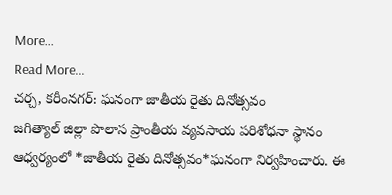More...
Read More...
చర్చ, కరీంనగర్: ఘనంగా జాతీయ రైతు దినోత్సవం
జగిత్యాల్ జిల్లా పొలాస ప్రాంతీయ వ్యవసాయ పరిశోధనా స్థానం ఆధ్వర్యంలో *జాతీయ రైతు దినోత్సవం*ఘనంగా నిర్వహించారు. ఈ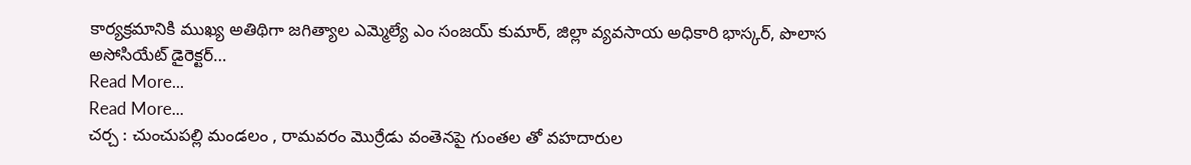కార్యక్రమానికి ముఖ్య అతిథిగా జగిత్యాల ఎమ్మెల్యే ఎం సంజయ్ కుమార్, జిల్లా వ్యవసాయ అధికారి భాస్కర్, పొలాస అసోసియేట్ డైరెక్టర్…
Read More...
Read More...
చర్చ : చుంచుపల్లి మండలం , రామవరం మొర్రేడు వంతెనపై గుంతల తో వహదారుల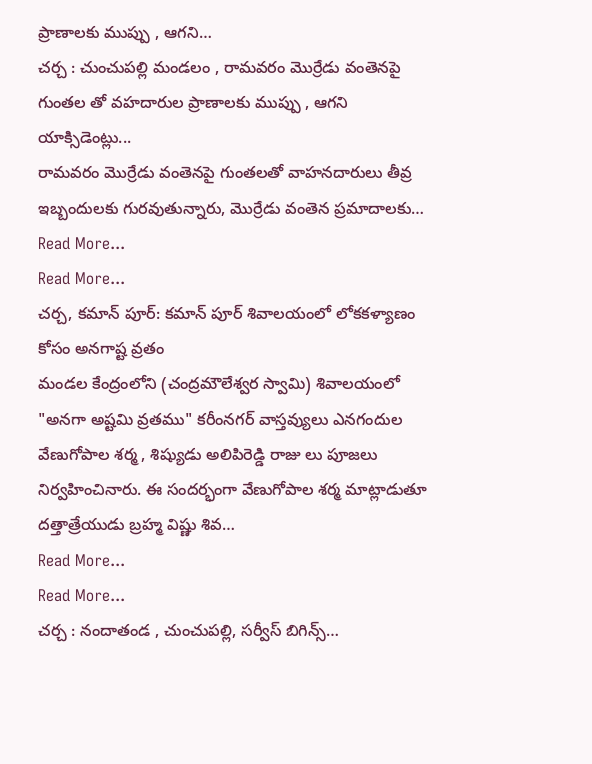ప్రాణాలకు ముప్పు , ఆగని…
చర్చ : చుంచుపల్లి మండలం , రామవరం మొర్రేడు వంతెనపై గుంతల తో వహదారుల ప్రాణాలకు ముప్పు , ఆగని యాక్సిడెంట్లు...
రామవరం మొర్రేడు వంతెనపై గుంతలతో వాహనదారులు తీవ్ర ఇబ్బందులకు గురవుతున్నారు, మొర్రేడు వంతెన ప్రమాదాలకు…
Read More...
Read More...
చర్చ, కమాన్ పూర్: కమాన్ పూర్ శివాలయంలో లోకకళ్యాణం కోసం అనగాష్ట వ్రతం
మండల కేంద్రంలోని (చంద్రమౌలేశ్వర స్వామి) శివాలయంలో "అనగా అష్టమి వ్రతము" కరీంనగర్ వాస్తవ్యులు ఎనగందుల వేణుగోపాల శర్మ , శిష్యుడు అలిపిరెడ్డి రాజు లు పూజలు నిర్వహించినారు. ఈ సందర్భంగా వేణుగోపాల శర్మ మాట్లాడుతూ దత్తాత్రేయుడు బ్రహ్మ విష్ణు శివ…
Read More...
Read More...
చర్చ : నందాతండ , చుంచుపల్లి, సర్వీస్ బిగిన్స్…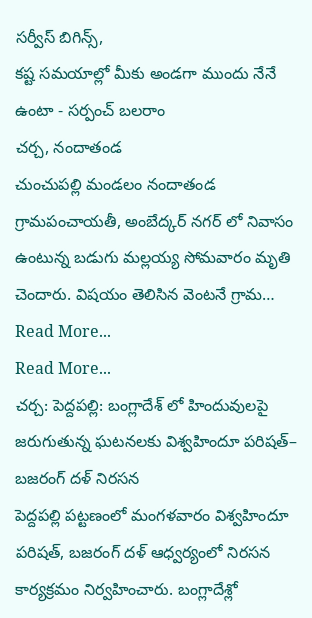సర్వీస్ బిగిన్స్,
కష్ట సమయాల్లో మీకు అండగా ముందు నేనే ఉంటా - సర్పంచ్ బలరాం
చర్చ, నందాతండ
చుంచుపల్లి మండలం నందాతండ గ్రామపంచాయతీ, అంబేద్కర్ నగర్ లో నివాసం ఉంటున్న బడుగు మల్లయ్య సోమవారం మృతి చెందారు. విషయం తెలిసిన వెంటనే గ్రామ…
Read More...
Read More...
చర్చ: పెద్దపల్లి: బంగ్లాదేశ్ లో హిందువులపై జరుగుతున్న ఘటనలకు విశ్వహిందూ పరిషత్– బజరంగ్ దళ్ నిరసన
పెద్దపల్లి పట్టణంలో మంగళవారం విశ్వహిందూ పరిషత్, బజరంగ్ దళ్ ఆధ్వర్యంలో నిరసన కార్యక్రమం నిర్వహించారు. బంగ్లాదేశ్లో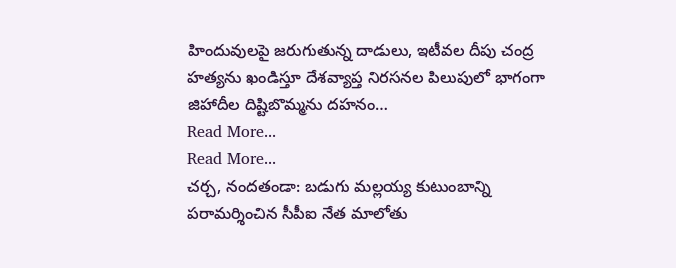హిందువులపై జరుగుతున్న దాడులు, ఇటీవల దీపు చంద్ర హత్యను ఖండిస్తూ దేశవ్యాప్త నిరసనల పిలుపులో భాగంగా జిహాదీల దిష్టిబొమ్మను దహనం…
Read More...
Read More...
చర్చ, నందతండా: బడుగు మల్లయ్య కుటుంబాన్ని పరామర్శించిన సీపీఐ నేత మాలోతు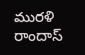మురళి
రాందాస్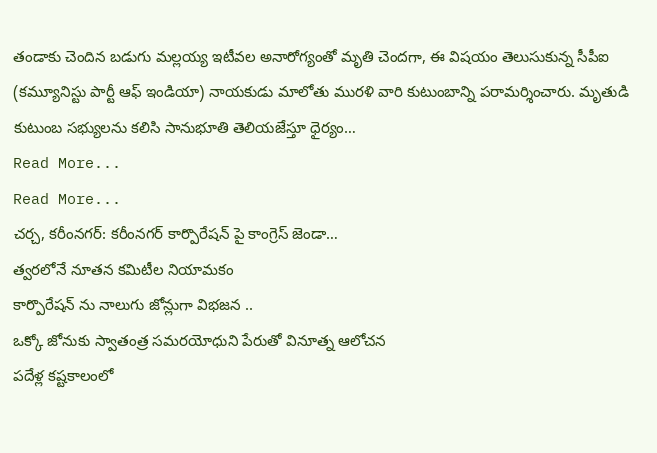తండాకు చెందిన బడుగు మల్లయ్య ఇటీవల అనారోగ్యంతో మృతి చెందగా, ఈ విషయం తెలుసుకున్న సీపీఐ (కమ్యూనిస్టు పార్టీ ఆఫ్ ఇండియా) నాయకుడు మాలోతు మురళి వారి కుటుంబాన్ని పరామర్శించారు. మృతుడి కుటుంబ సభ్యులను కలిసి సానుభూతి తెలియజేస్తూ ధైర్యం…
Read More...
Read More...
చర్చ, కరీంనగర్: కరీంనగర్ కార్పొరేషన్ పై కాంగ్రెస్ జెండా…
త్వరలోనే నూతన కమిటీల నియామకం
కార్పొరేషన్ ను నాలుగు జోన్లుగా విభజన ..
ఒక్కో జోనుకు స్వాతంత్ర సమరయోధుని పేరుతో వినూత్న ఆలోచన
పదేళ్ల కష్టకాలంలో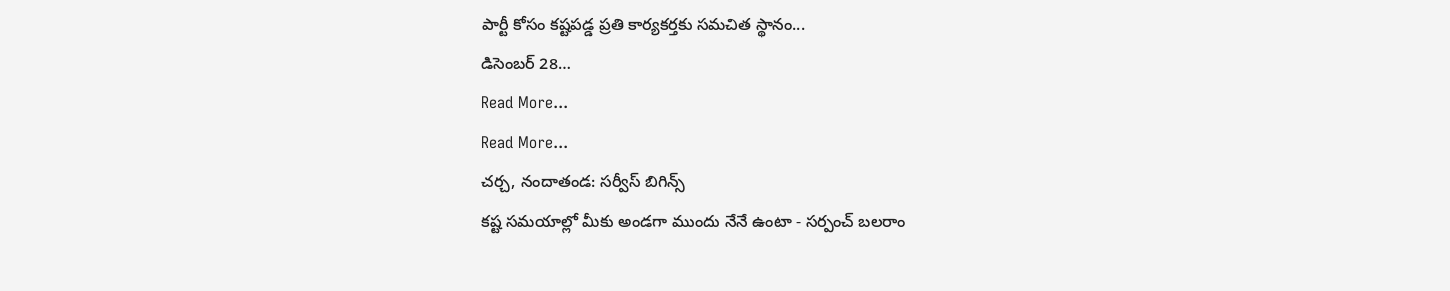పార్టీ కోసం కష్టపడ్డ ప్రతి కార్యకర్తకు సమచిత స్థానం...
డిసెంబర్ 28…
Read More...
Read More...
చర్చ, నందాతండ: సర్వీస్ బిగిన్స్
కష్ట సమయాల్లో మీకు అండగా ముందు నేనే ఉంటా - సర్పంచ్ బలరాం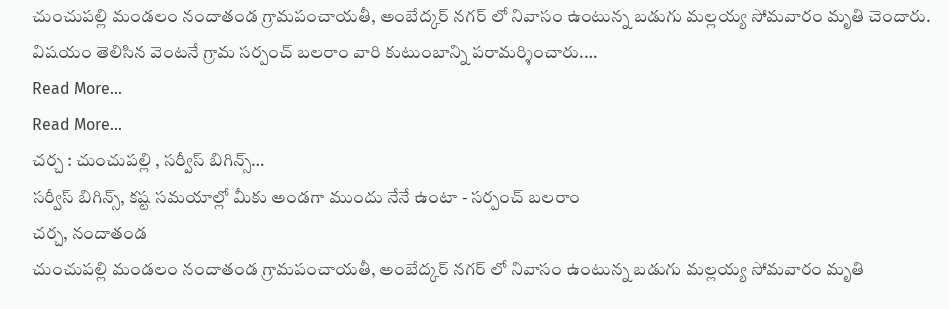చుంచుపల్లి మండలం నందాతండ గ్రామపంచాయతీ, అంబేద్కర్ నగర్ లో నివాసం ఉంటున్న బడుగు మల్లయ్య సోమవారం మృతి చెందారు. విషయం తెలిసిన వెంటనే గ్రామ సర్పంచ్ బలరాం వారి కుటుంబాన్ని పరామర్శించారు.…
Read More...
Read More...
చర్చ : చుంచుపల్లి , సర్వీస్ బిగిన్స్…
సర్వీస్ బిగిన్స్, కష్ట సమయాల్లో మీకు అండగా ముందు నేనే ఉంటా - సర్పంచ్ బలరాం
చర్చ, నందాతండ
చుంచుపల్లి మండలం నందాతండ గ్రామపంచాయతీ, అంబేద్కర్ నగర్ లో నివాసం ఉంటున్న బడుగు మల్లయ్య సోమవారం మృతి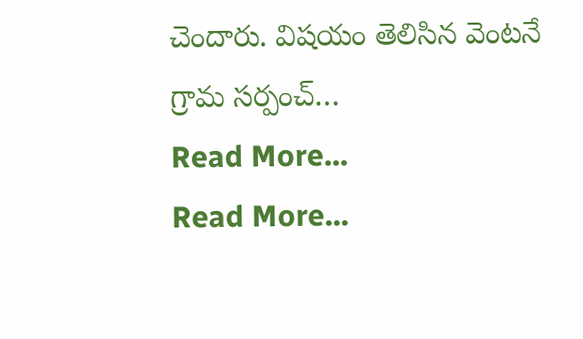చెందారు. విషయం తెలిసిన వెంటనే గ్రామ సర్పంచ్…
Read More...
Read More...